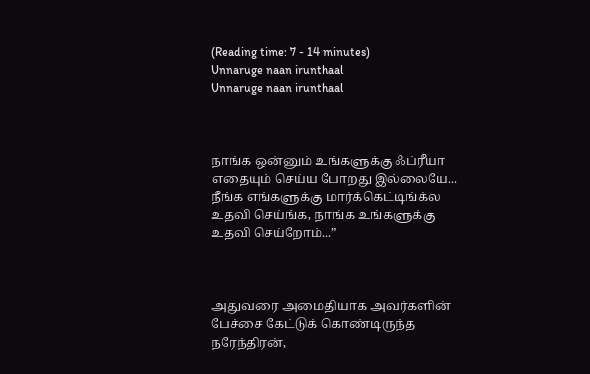(Reading time: 7 - 14 minutes)
Unnaruge naan irunthaal
Unnaruge naan irunthaal



நாங்க ஒன்னும் உங்களுக்கு ஃப்ரீயா எதையும் செய்ய போறது இல்லையே... நீங்க எங்களுக்கு மார்க்கெட்டிங்க்ல உதவி செய்ங்க, நாங்க உங்களுக்கு உதவி செய்றோம்...”



அதுவரை அமைதியாக அவர்களின் பேச்சை கேட்டுக் கொண்டிருந்த நரேந்திரன்,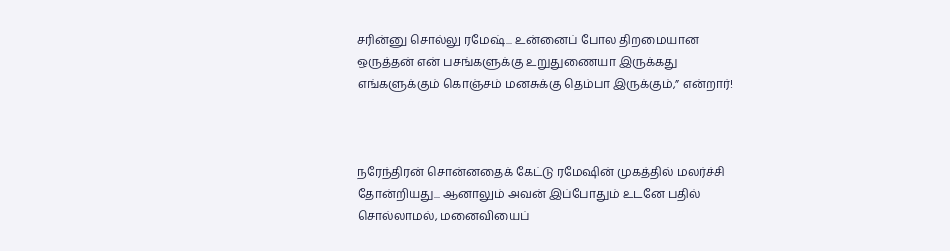சரின்னு சொல்லு ரமேஷ்... உன்னைப் போல திறமையான ஒருத்தன் என் பசங்களுக்கு உறுதுணையா இருக்கது எங்களுக்கும் கொஞ்சம் மனசுக்கு தெம்பா இருக்கும்,” என்றார்!



நரேந்திரன் சொன்னதைக் கேட்டு ரமேஷின் முகத்தில் மலர்ச்சி தோன்றியது... ஆனாலும் அவன் இப்போதும் உடனே பதில் சொல்லாமல், மனைவியைப்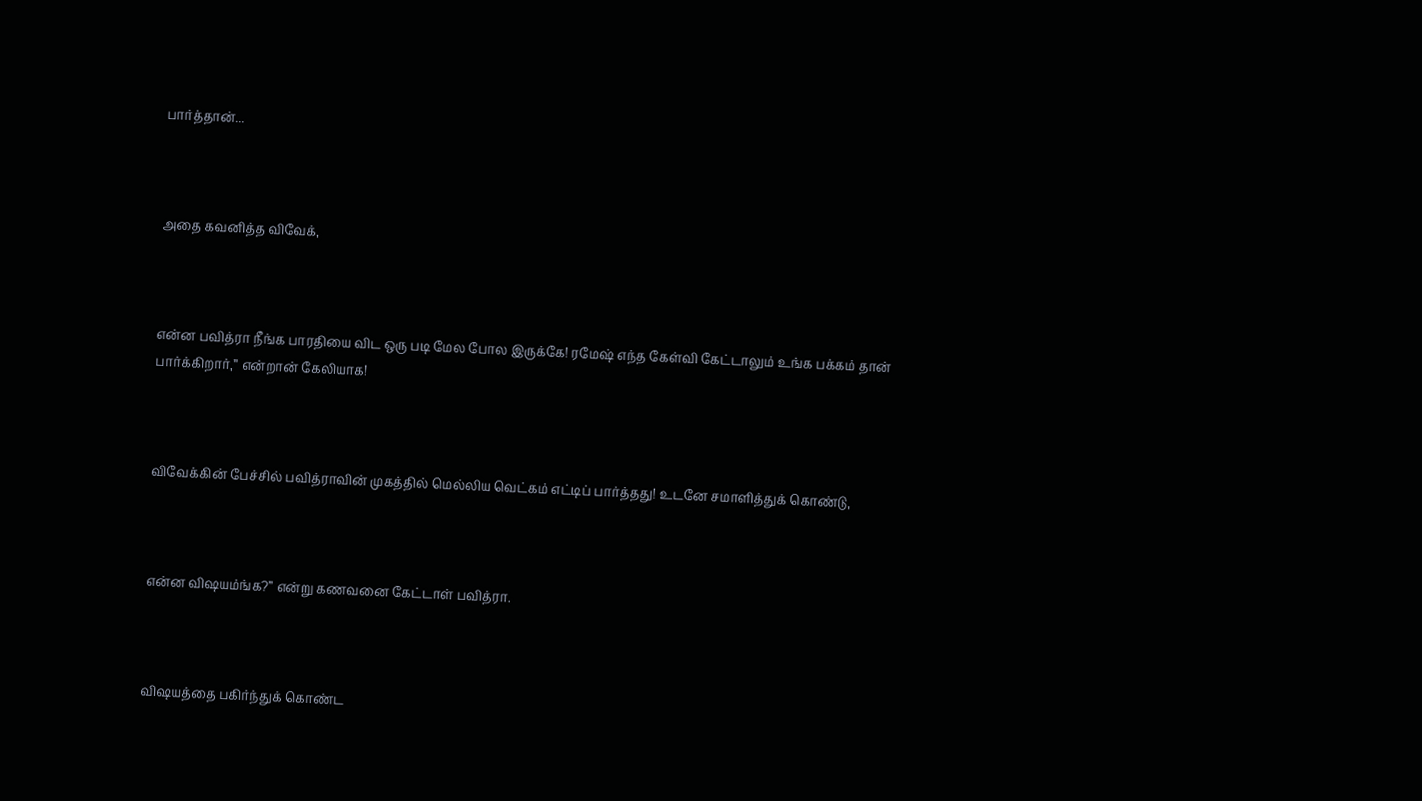பார்த்தான்...



அதை கவனித்த விவேக்,



என்ன பவித்ரா நீங்க பாரதியை விட ஒரு படி மேல போல இருக்கே! ரமேஷ் எந்த கேள்வி கேட்டாலும் உங்க பக்கம் தான் பார்க்கிறார்,” என்றான் கேலியாக!



விவேக்கின் பேச்சில் பவித்ராவின் முகத்தில் மெல்லிய வெட்கம் எட்டிப் பார்த்தது! உடனே சமாளித்துக் கொண்டு,



என்ன விஷயம்ங்க?” என்று கணவனை கேட்டாள் பவித்ரா.



விஷயத்தை பகிர்ந்துக் கொண்ட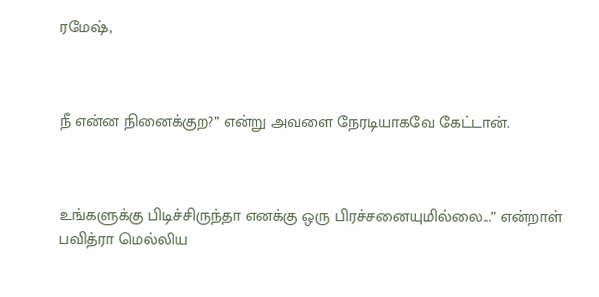ரமேஷ்,



நீ என்ன நினைக்குற?” என்று அவளை நேரடியாகவே கேட்டான்.



உங்களுக்கு பிடிச்சிருந்தா எனக்கு ஒரு பிரச்சனையுமில்லை...” என்றாள் பவித்ரா மெல்லிய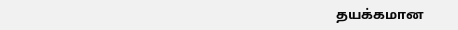தயக்கமான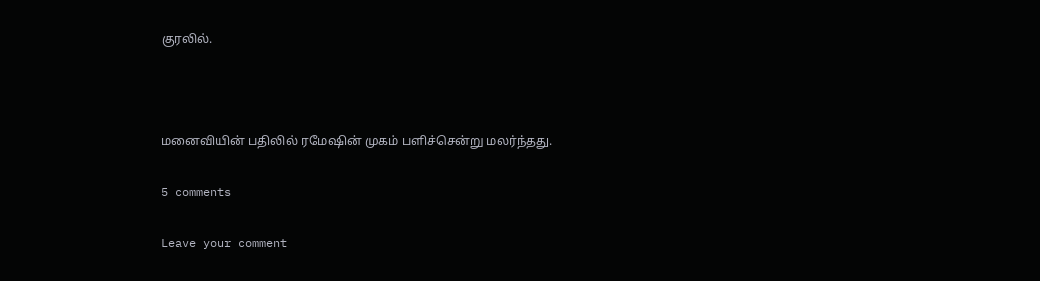குரலில்.



மனைவியின் பதிலில் ரமேஷின் முகம் பளிச்சென்று மலர்ந்தது.

5 comments

Leave your comment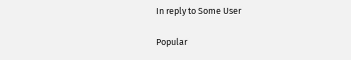In reply to Some User

Popular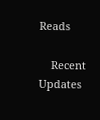Reads

    Recent Updates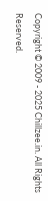Copyright © 2009 - 2025 Chillzee.in. All Rights Reserved.